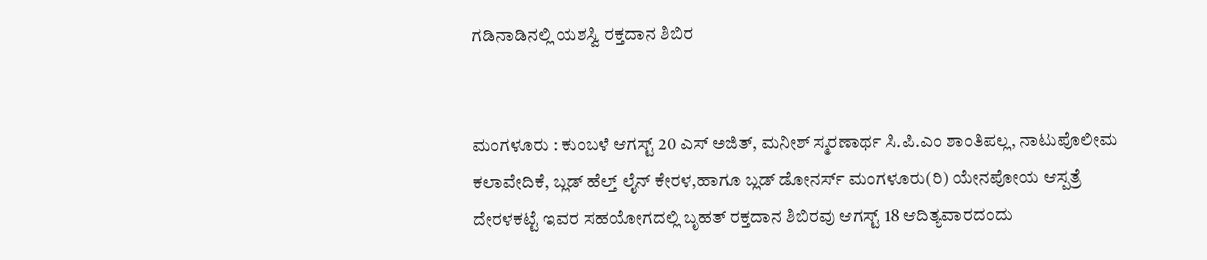ಗಡಿನಾಡಿನಲ್ಲಿ ಯಶಸ್ವಿ ರಕ್ತದಾನ ಶಿಬಿರ


ಮಂಗಳೂರು : ಕುಂಬಳೆ ಆಗಸ್ಟ್ 20 ಎಸ್ ಅಜಿತ್, ಮನೀಶ್ ಸ್ಮರಣಾರ್ಥ ಸಿ.ಪಿ.ಎಂ ಶಾಂತಿಪಲ್ಲ, ನಾಟುಪೊಲೀಮ ಕಲಾವೇದಿಕೆ, ಬ್ಲಡ್ ಹೆಲ್ತ್ ಲೈನ್ ಕೇರಳ,ಹಾಗೂ ಬ್ಲಡ್ ಡೋನರ್ಸ್ ಮಂಗಳೂರು(ರಿ) ಯೇನಪೋಯ ಆಸ್ಪತ್ರೆ ದೇರಳಕಟ್ಟೆ ಇವರ ಸಹಯೋಗದಲ್ಲಿ ಬೃಹತ್ ರಕ್ತದಾನ ಶಿಬಿರವು ಆಗಸ್ಟ್ 18 ಆದಿತ್ಯವಾರದಂದು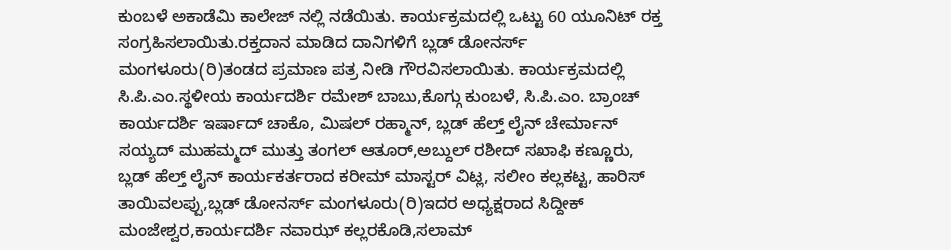ಕುಂಬಳೆ ಅಕಾಡೆಮಿ ಕಾಲೇಜ್ ನಲ್ಲಿ ನಡೆಯಿತು. ಕಾರ್ಯಕ್ರಮದಲ್ಲಿ ಒಟ್ಟು 60 ಯೂನಿಟ್ ರಕ್ತ ಸಂಗ್ರಹಿಸಲಾಯಿತು.ರಕ್ತದಾನ ಮಾಡಿದ ದಾನಿಗಳಿಗೆ ಬ್ಲಡ್ ಡೋನರ್ಸ್ ಮಂಗಳೂರು(ರಿ)ತಂಡದ ಪ್ರಮಾಣ ಪತ್ರ ನೀಡಿ ಗೌರವಿಸಲಾಯಿತು. ಕಾರ್ಯಕ್ರಮದಲ್ಲಿ ಸಿ.ಪಿ.ಎಂ.ಸ್ಥಳೀಯ ಕಾರ್ಯದರ್ಶಿ ರಮೇಶ್ ಬಾಬು,ಕೊಗ್ಗು ಕುಂಬಳೆ, ಸಿ.ಪಿ.ಎಂ. ಬ್ರಾಂಚ್ ಕಾರ್ಯದರ್ಶಿ ಇರ್ಷಾದ್ ಚಾಕೊ, ಮಿಷಲ್ ರಹ್ಮಾನ್, ಬ್ಲಡ್ ಹೆಲ್ತ್ ಲೈನ್ ಚೇರ್ಮಾನ್ ಸಯ್ಯದ್ ಮುಹಮ್ಮದ್ ಮುತ್ತು ತಂಗಲ್ ಆತೂರ್,ಅಬ್ದುಲ್ ರಶೀದ್ ಸಖಾಫಿ ಕಣ್ಣೂರು, ಬ್ಲಡ್ ಹೆಲ್ತ್ ಲೈನ್ ಕಾರ್ಯಕರ್ತರಾದ ಕರೀಮ್ ಮಾಸ್ಟರ್ ವಿಟ್ಲ, ಸಲೀಂ ಕಲ್ಲಕಟ್ಟ, ಹಾರಿಸ್ ತಾಯಿವಲಪ್ಪು,ಬ್ಲಡ್ ಡೋನರ್ಸ್ ಮಂಗಳೂರು(ರಿ)ಇದರ ಅಧ್ಯಕ್ಷರಾದ ಸಿದ್ದೀಕ್ ಮಂಜೇಶ್ವರ,ಕಾರ್ಯದರ್ಶಿ ನವಾಝ್ ಕಲ್ಲರಕೊಡಿ,ಸಲಾಮ್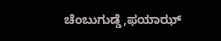ಚೆಂಬುಗುಡ್ಡೆ,ಫಯಾಝ್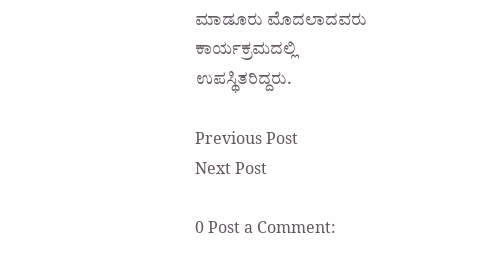ಮಾಡೂರು ಮೊದಲಾದವರು ಕಾರ್ಯಕ್ರಮದಲ್ಲಿ ಉಪಸ್ಥಿತರಿದ್ದರು.

Previous Post
Next Post

0 Post a Comment: